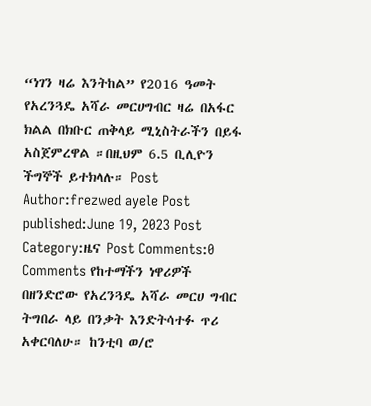“ነገን ዛሬ እንትከል” የ2016 ዓመት የአረንጓዴ አሻራ መርሀግብር ዛሬ በአፋር ክልል በክቡር ጠቅላይ ሚኒስትራችን በይፋ አስጀምረዋል ።በዚህም 6.5 ቢሊዮን ችግኞች ይተክላሉ። Post Author:frezwed ayele Post published:June 19, 2023 Post Category:ዜና Post Comments:0 Comments የከተማችን ነዋሪዎች በዘንድሮው የአረንጓዴ አሻራ መርሀ ግብር ትግበራ ላይ በንቃት እንድትሳተፉ ጥሪ አቀርባለሁ። ከንቲባ ወ/ሮ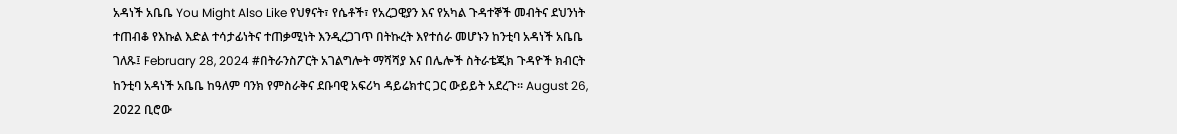አዳነች አቤቤ You Might Also Like የህፃናት፣ የሴቶች፣ የአረጋዊያን እና የአካል ጉዳተኞች መብትና ደህንነት ተጠብቆ የእኩል እድል ተሳታፊነትና ተጠቃሚነት እንዲረጋገጥ በትኩረት እየተሰራ መሆኑን ከንቲባ አዳነች አቤቤ ገለጹ፤ February 28, 2024 #በትራንስፖርት አገልግሎት ማሻሻያ እና በሌሎች ስትራቴጂክ ጉዳዮች ክብርት ከንቲባ አዳነች አቤቤ ከዓለም ባንክ የምስራቅና ደቡባዊ አፍሪካ ዳይሬክተር ጋር ውይይት አደረጉ። August 26, 2022 ቢሮው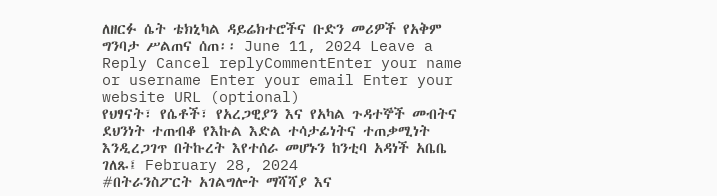ለዘርፉ ሴት ቴክኒካል ዳይሬክተሮችና ቡድን መሪዎች የአቅም ግንባታ ሥልጠና ሰጠ፡፡ June 11, 2024 Leave a Reply Cancel replyCommentEnter your name or username Enter your email Enter your website URL (optional)
የህፃናት፣ የሴቶች፣ የአረጋዊያን እና የአካል ጉዳተኞች መብትና ደህንነት ተጠብቆ የእኩል እድል ተሳታፊነትና ተጠቃሚነት እንዲረጋገጥ በትኩረት እየተሰራ መሆኑን ከንቲባ አዳነች አቤቤ ገለጹ፤ February 28, 2024
#በትራንስፖርት አገልግሎት ማሻሻያ እና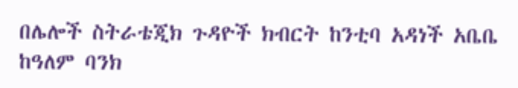በሌሎች ስትራቴጂክ ጉዳዮች ክብርት ከንቲባ አዳነች አቤቤ ከዓለም ባንክ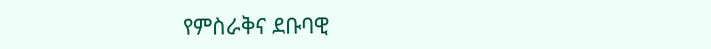የምስራቅና ደቡባዊ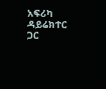አፍሪካ ዳይሬክተር ጋር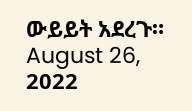ውይይት አደረጉ። August 26, 2022